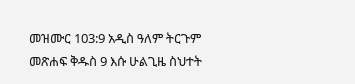መዝሙር 103:9 አዲስ ዓለም ትርጉም መጽሐፍ ቅዱስ 9 እሱ ሁልጊዜ ስህተት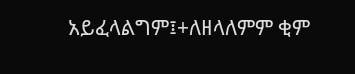አይፈላልግም፤+ለዘላለምም ቂም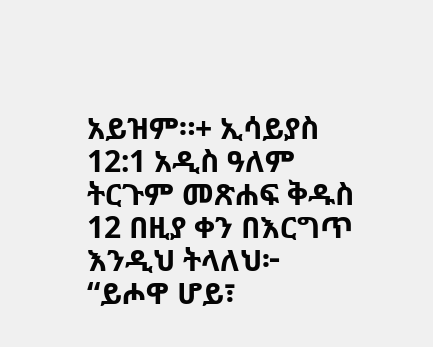አይዝም።+ ኢሳይያስ 12:1 አዲስ ዓለም ትርጉም መጽሐፍ ቅዱስ 12 በዚያ ቀን በእርግጥ እንዲህ ትላለህ፦ “ይሖዋ ሆይ፣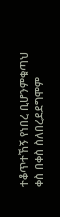ተቆጥተኸኝ የነበረ ቢሆንምቁጣህ ቀስ በቀስ ስለበረደደግሞም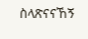ስላጽናናኸኝ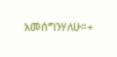አመሰግንሃለሁ።+